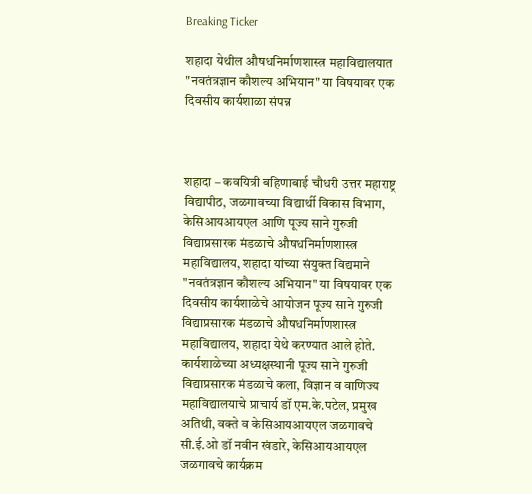Breaking Ticker

शहादा येथील औषधनिर्माणशास्त्र महाविद्यालयात "नवतंत्रज्ञान कौशल्य अभियान" या विषयावर एक दिवसीय कार्यशाळा संपन्न



शहादा – कवयित्री बहिणाबाई चौधरी उत्तर महाराष्ट्र विद्यापीठ, जळगावच्या विद्यार्थी विकास विभाग, केसिआयआयएल आणि पूज्य साने गुरुजी विद्याप्रसारक मंडळाचे औषधनिर्माणशास्त्र महाविद्यालय, शहादा यांच्या संयुक्त विद्यमाने "नवतंत्रज्ञान कौशल्य अभियान" या विषयावर एक दिवसीय कार्यशाळेचे आयोजन पूज्य साने गुरुजी विद्याप्रसारक मंडळाचे औषधनिर्माणशास्त्र महाविद्यालय, शहादा येथे करण्यात आले होते. कार्यशाळेच्या अध्यक्षस्थानी पूज्य साने गुरुजी विद्याप्रसारक मंडळाचे कला, विज्ञान व वाणिज्य महाविद्यालयाचे प्राचार्य डॉ एम.के.पटेल, प्रमुख अतिथी, वक्ते व केसिआयआयएल जळगावचे सी.ई.ओ डॉ नवीन खंडारे, केसिआयआयएल जळगावचे कार्यक्रम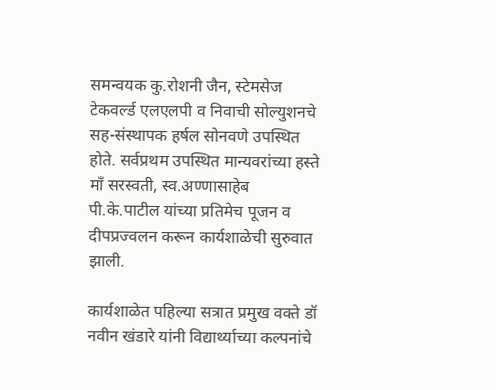समन्वयक कु.रोशनी जैन, स्टेमसेज टेकवर्ल्ड एलएलपी व निवाची सोल्युशनचे सह-संस्थापक हर्षल सोनवणे उपस्थित होते. सर्वप्रथम उपस्थित मान्यवरांच्या हस्ते माँ सरस्वती, स्व.अण्णासाहेब पी.के.पाटील यांच्या प्रतिमेच पूजन व दीपप्रज्वलन करून कार्यशाळेची सुरुवात झाली.

कार्यशाळेत पहिल्या सत्रात प्रमुख वक्ते डॉ नवीन खंडारे यांनी विद्यार्थ्याच्या कल्पनांचे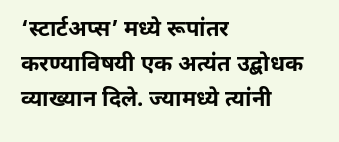‘स्टार्टअप्स’ मध्ये रूपांतर करण्याविषयी एक अत्यंत उद्बोधक व्याख्यान दिले. ज्यामध्ये त्यांनी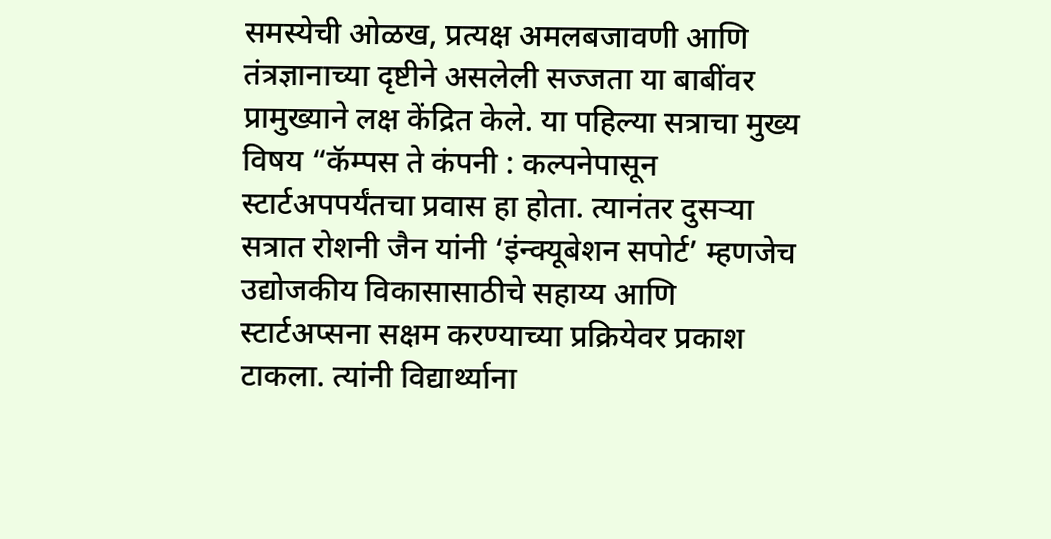समस्येची ओळख, प्रत्यक्ष अमलबजावणी आणि तंत्रज्ञानाच्या दृष्टीने असलेली सज्जता या बाबींवर प्रामुख्याने लक्ष केंद्रित केले. या पहिल्या सत्राचा मुख्य विषय “कॅम्पस ते कंपनी : कल्पनेपासून स्टार्टअपपर्यंतचा प्रवास हा होता. त्यानंतर दुसऱ्या सत्रात रोशनी जैन यांनी ‘इंन्क्यूबेशन सपोर्ट’ म्हणजेच उद्योजकीय विकासासाठीचे सहाय्य आणि स्टार्टअप्सना सक्षम करण्याच्या प्रक्रियेवर प्रकाश टाकला. त्यांनी विद्यार्थ्याना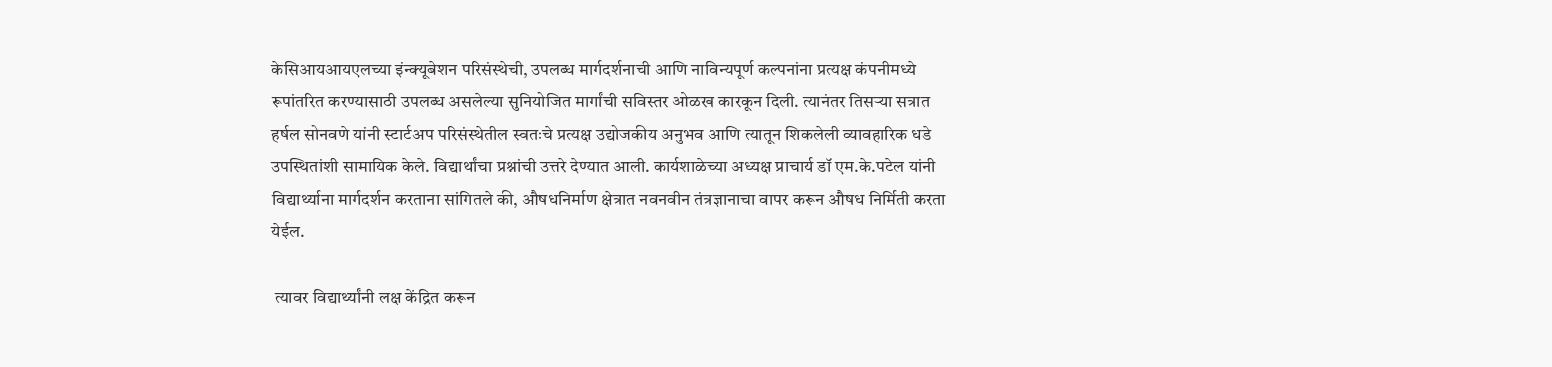केसिआयआयएलच्या इंन्क्यूबेशन परिसंस्थेची, उपलब्ध मार्गदर्शनाची आणि नाविन्यपूर्ण कल्पनांना प्रत्यक्ष कंपनीमध्ये रूपांतरित करण्यासाठी उपलब्ध असलेल्या सुनियोजित मार्गांची सविस्तर ओळख कारकून दिली. त्यानंतर तिसऱ्या सत्रात हर्षल सोनवणे यांनी स्टार्टअप परिसंस्थेतील स्वतःचे प्रत्यक्ष उद्योजकीय अनुभव आणि त्यातून शिकलेली व्यावहारिक धडे उपस्थितांशी सामायिक केले. विद्यार्थांचा प्रश्नांची उत्तरे देण्यात आली. कार्यशाळेच्या अध्यक्ष प्राचार्य डॉ एम.के.पटेल यांनी विद्यार्थ्याना मार्गदर्शन करताना सांगितले की, औषधनिर्माण क्षेत्रात नवनवीन तंत्रज्ञानाचा वापर करून औषध निर्मिती करता येईल.

 त्यावर विद्यार्थ्यांनी लक्ष केंद्रित करून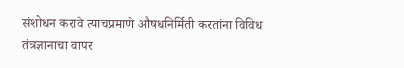संशोधन करावे त्याचप्रमाणे औषधनिर्मिती करतांना विविध तंत्रज्ञानाचा वापर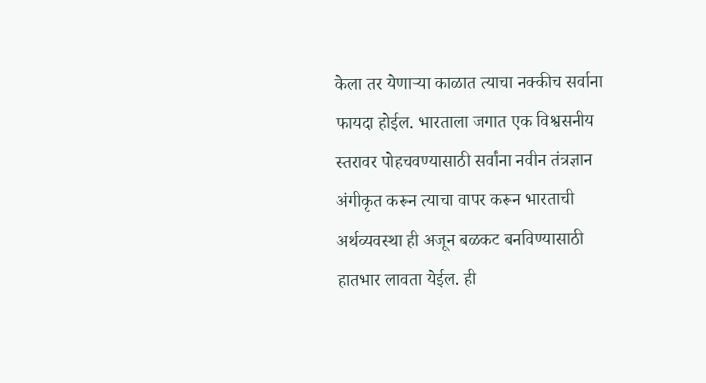केला तर येणाऱ्या काळात त्याचा नक्कीच सर्वाना फायदा होईल. भारताला जगात एक विश्वसनीय स्तरावर पोहचवण्यासाठी सर्वांना नवीन तंत्रज्ञान अंगीकृत करून त्याचा वापर करून भारताची अर्थव्यवस्था ही अजून बळकट बनविण्यासाठी हातभार लावता येईल. ही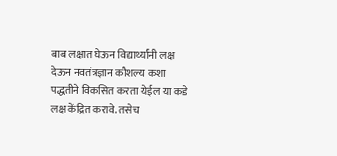बाब लक्षात घेऊन विद्यार्थ्यांनी लक्ष देऊन नवतंत्रज्ञान कौशल्य कशा पद्धतीने विकसित करता येईल या कडे लक्ष केंद्रित करावे. तसेच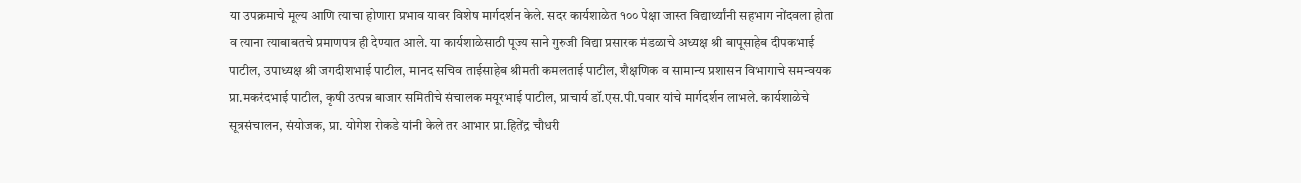या उपक्रमाचे मूल्य आणि त्याचा होणारा प्रभाव यावर विशेष मार्गदर्शन केले. सदर कार्यशाळेत १०० पेक्षा जास्त विद्यार्थ्यांनी सहभाग नोंदवला होता व त्याना त्याबाबतचे प्रमाणपत्र ही देण्यात आले. या कार्यशाळेसाठी पूज्य साने गुरुजी विद्या प्रसारक मंडळाचे अध्यक्ष श्री बापूसाहेब दीपकभाई पाटील, उपाध्यक्ष श्री जगदीशभाई पाटील, मानद सचिव ताईसाहेब श्रीमती कमलताई पाटील, शैक्षणिक व सामान्य प्रशासन विभागाचे समन्वयक प्रा.मकरंदभाई पाटील, कृषी उत्पन्न बाजार समितीचे संचालक मयूरभाई पाटील, प्राचार्य डॉ.एस.पी.पवार यांचे मार्गदर्शन लाभले. कार्यशाळेचे सूत्रसंचालन, संयोजक, प्रा. योगेश रोकडे यांनी केले तर आभार प्रा.हितेंद्र चौधरी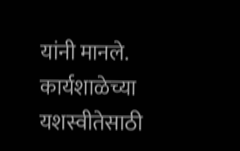यांनी मानले. कार्यशाळेच्या यशस्वीतेसाठी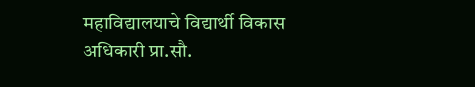महाविद्यालयाचे विद्यार्थी विकास अधिकारी प्रा.सौ.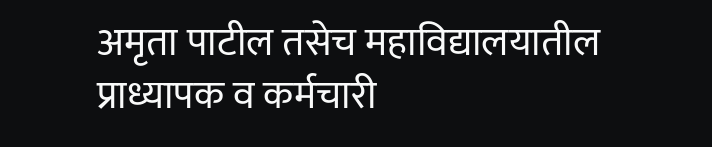अमृता पाटील तसेच महाविद्यालयातील प्राध्यापक व कर्मचारी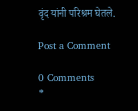वृंद यांनी परिश्रम घेतले.

Post a Comment

0 Comments
*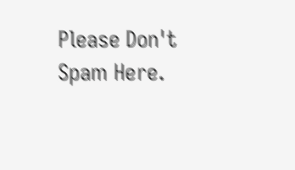Please Don't Spam Here.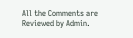All the Comments are Reviewed by Admin.